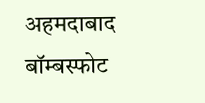अहमदाबाद बॉम्बस्फोट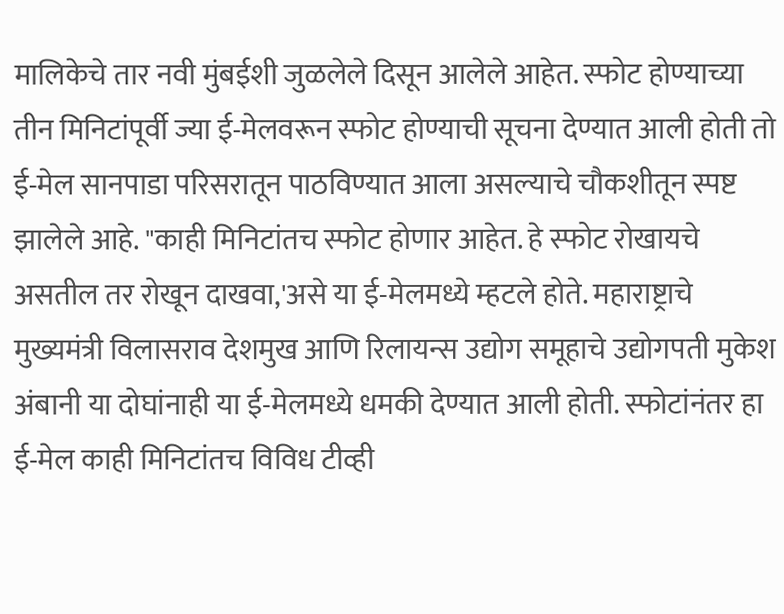मालिकेचे तार नवी मुंबईशी जुळलेले दिसून आलेले आहेत. स्फोट होण्याच्या तीन मिनिटांपूर्वी ज्या ई-मेलवरून स्फोट होण्याची सूचना देण्यात आली होती तो ई-मेल सानपाडा परिसरातून पाठविण्यात आला असल्याचे चौकशीतून स्पष्ट झालेले आहे. "काही मिनिटांतच स्फोट होणार आहेत. हे स्फोट रोखायचे असतील तर रोखून दाखवा,'असे या ई-मेलमध्ये म्हटले होते. महाराष्ट्राचे मुख्यमंत्री विलासराव देशमुख आणि रिलायन्स उद्योग समूहाचे उद्योगपती मुकेश अंबानी या दोघांनाही या ई-मेलमध्ये धमकी देण्यात आली होती. स्फोटांनंतर हा ई-मेल काही मिनिटांतच विविध टीव्ही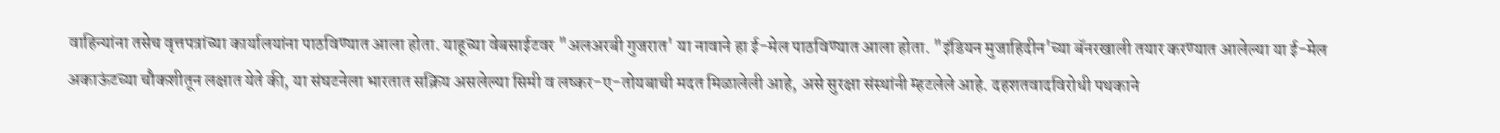वाहिन्यांना तसेच वृत्तपत्रांच्या कार्यालयांना पाठविण्यात आला होता. याहूच्या वेबसाईटवर "अलअरबी गुजरात' या नावाने हा ई-मेल पाठविण्यात आला होता. "इंडियन मुजाहिदीन'च्या बॅनरखाली तयार करण्यात आलेल्या या ई-मेल अकाऊंटच्या चौकशीतून लक्षात येते की, या संघटनेला भारतात सक्रिय असलेल्या सिमी व लष्कर-ए-तोयबाची मदत मिळालेली आहे, असे सुरक्षा संस्थांनी म्हटलेले आहे. दहशतवादविरोधी पथकाने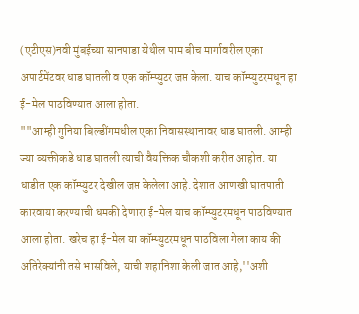(एटीएस)नवी मुंबईच्या सानपाडा येथील पाम बीच मार्गावरील एका अपार्टमेंटवर धाड घातली व एक कॉम्प्युटर जप्त केला. याच कॉम्प्युटरमधून हा ई-मेल पाठविण्यात आला होता.
""आम्ही गुनिया बिल्डींगमधील एका निवासस्थानावर धाड घातली. आम्ही ज्या व्यक्तीकडे धाड घातली त्याची वैयक्तिक चौकशी करीत आहोत. या धाडीत एक कॉम्प्युटर देखील जप्त केलेला आहे. देशात आणखी घातपाती कारवाया करण्याची धमकी देणारा ई-मेल याच कॉम्प्युटरमधून पाठविण्यात आला होता. खरेच हा ई-मेल या कॉम्प्युटरमधून पाठविला गेला काय की अतिरेक्यांनी तसे भासविले, याची शहानिशा केली जात आहे,''अशी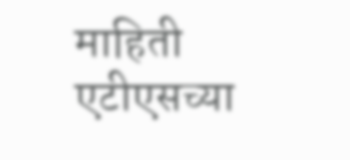माहिती एटीएसच्या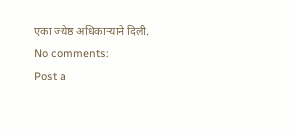एका ज्येष्ठ अधिकाऱ्याने दिली.
No comments:
Post a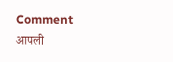Comment
आपली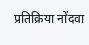प्रतिक्रिया नोंदवा